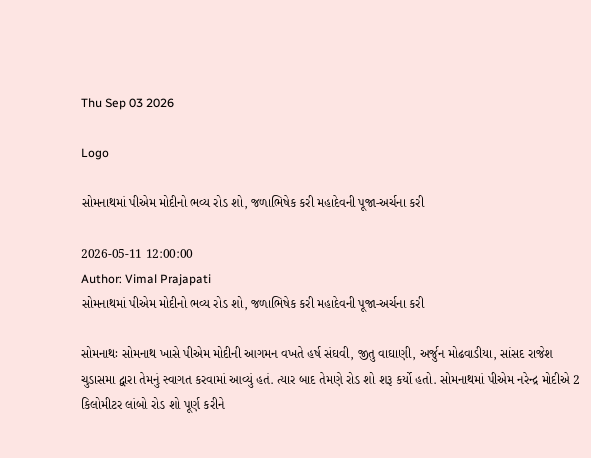Thu Sep 03 2026

Logo

સોમનાથમાં પીએમ મોદીનો ભવ્ય રોડ શો, જળાભિષેક કરી મહાદેવની પૂજા-અર્ચના કરી

2026-05-11 12:00:00
Author: Vimal Prajapati
સોમનાથમાં પીએમ મોદીનો ભવ્ય રોડ શો, જળાભિષેક કરી મહાદેવની પૂજા-અર્ચના કરી

સોમનાથઃ સોમનાથ ખાસે પીએમ મોદીની આગમન વખતે હર્ષ સંઘવી, જીતુ વાઘાણી, અર્જુન મોઢવાડીયા, સાંસદ રાજેશ ચુડાસમા દ્વારા તેમનું સ્વાગત કરવામાં આવ્યું હતં. ત્યાર બાદ તેમણે રોડ શો શરૂ કર્યો હતો. સોમનાથમાં પીએમ નરેન્દ્ર મોદીએ 2 કિલોમીટર લાંબો રોડ શો પૂર્ણ કરીને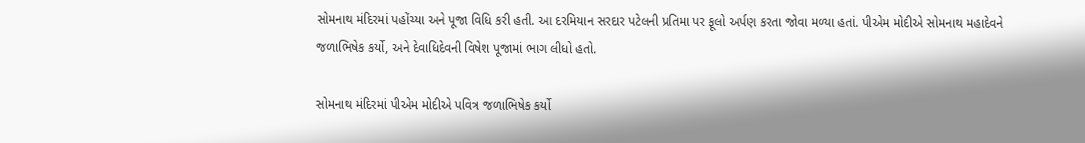સોમનાથ મંદિરમાં પહોંચ્યા અને પૂજા વિધિ કરી હતી. આ દરમિયાન સરદાર પટેલની પ્રતિમા પર ફૂલો અર્પણ કરતા જોવા મળ્યા હતાં. પીએમ મોદીએ સોમનાથ મહાદેવને જળાભિષેક કર્યો, અને દેવાધિદેવની વિષેશ પૂજામાં ભાગ લીધો હતો.

સોમનાથ મંદિરમાં પીએમ મોદીએ પવિત્ર જળાભિષેક કર્યો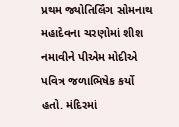પ્રથમ જ્યોતિર્લિંગ સોમનાથ મહાદેવના ચરણોમાં શીશ નમાવીને પીએમ મોદીએ પવિત્ર જળાભિષેક કર્યો હતો. મંદિરમાં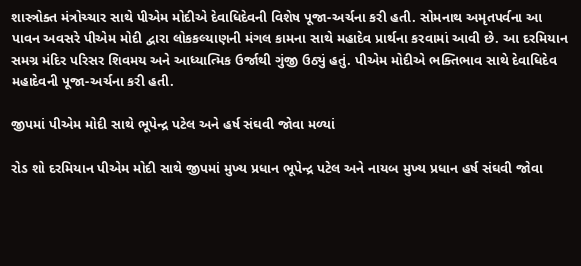શાસ્ત્રોક્ત મંત્રોચ્ચાર સાથે પીએમ મોદીએ દેવાધિદેવની વિશેષ પૂજા-અર્ચના કરી હતી. સોમનાથ અમૃતપર્વના આ પાવન અવસરે પીએમ મોદી દ્વારા લોકકલ્યાણની મંગલ કામના સાથે મહાદેવ પ્રાર્થના કરવામાં આવી છે. આ દરમિયાન સમગ્ર મંદિર પરિસર શિવમય અને આધ્યાત્મિક ઉર્જાથી ગુંજી ઉઠ્યું હતું. પીએમ મોદીએ ભક્તિભાવ સાથે દેવાધિદેવ મહાદેવની પૂજા-અર્ચના કરી હતી.

જીપમાં પીએમ મોદી સાથે ભૂપેન્દ્ર પટેલ અને હર્ષ સંઘવી જોવા મળ્યાં

રોડ શો દરમિયાન પીએમ મોદી સાથે જીપમાં મુખ્ય પ્રધાન ભૂપેન્દ્ર પટેલ અને નાયબ મુખ્ય પ્રધાન હર્ષ સંઘવી જોવા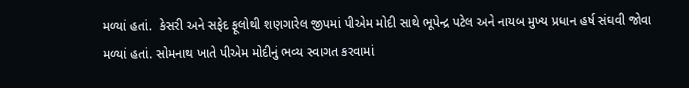મળ્યાં હતાં.  કેસરી અને સફેદ ફૂલોથી શણગારેલ જીપમાં પીએમ મોદી સાથે ભૂપેન્દ્ર પટેલ અને નાયબ મુખ્ય પ્રધાન હર્ષ સંઘવી જોવા મળ્યાં હતાં. સોમનાથ ખાતે પીએમ મોદીનું ભવ્ય સ્વાગત કરવામાં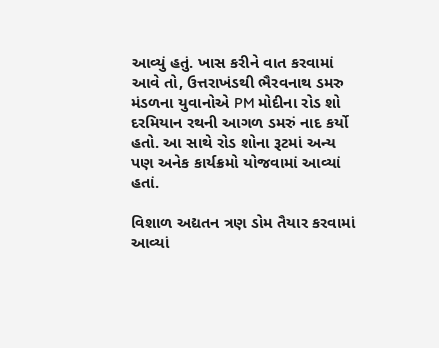આવ્યું હતું. ખાસ કરીને વાત કરવામાં આવે તો, ઉત્તરાખંડથી ભૈરવનાથ ડમરુ મંડળના યુવાનોએ PM મોદીના રોડ શો દરમિયાન રથની આગળ ડમરું નાદ કર્યો હતો. આ સાથે રોડ શોના રૂટમાં અન્ય પણ અનેક કાર્યક્રમો યોજવામાં આવ્યાં હતાં.

વિશાળ અદ્યતન ત્રણ ડોમ તૈયાર કરવામાં આવ્યાં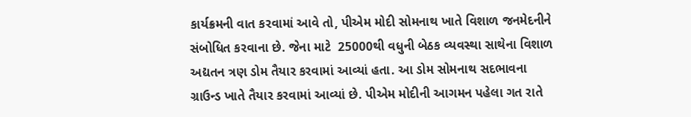કાર્યક્રમની વાત કરવામાં આવે તો, પીએમ મોદી સોમનાથ ખાતે વિશાળ જનમેદનીને સંબોધિત કરવાના છે. જેના માટે  25000થી વધુની બેઠક વ્યવસ્થા સાથેના વિશાળ અદ્યતન ત્રણ ડોમ તૈયાર કરવામાં આવ્યાં હતા. આ ડોમ સોમનાથ સદભાવના ગ્રાઉન્ડ ખાતે તૈયાર કરવામાં આવ્યાં છે. પીએમ મોદીની આગમન પહેલા ગત રાતે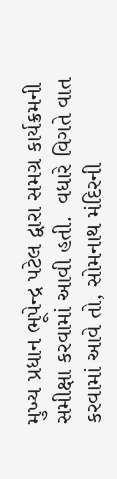મુખ્ય પ્રધાન ભૂપેન્દ્ર પટેલ દ્વારા સમગ્ર કાર્યક્રમની સમીક્ષા કરવામાં આવી હતી.  વધારે વિગતે વાત કરવામાં આવે તો, સોમનાથ મંદિરની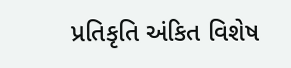પ્રતિકૃતિ અંકિત વિશેષ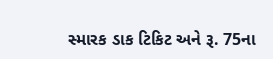સ્મારક ડાક ટિકિટ અને રૂ. 75ના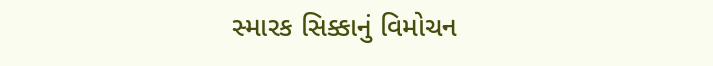સ્મારક સિક્કાનું વિમોચન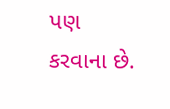પણ કરવાના છે.